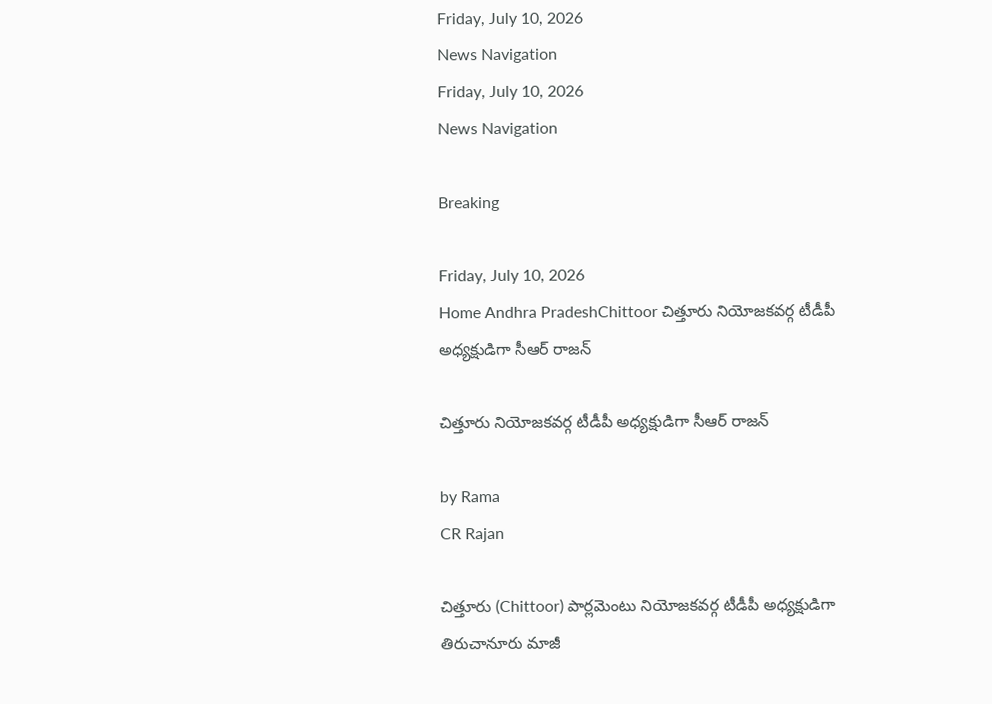Friday, July 10, 2026
News Navigation
Friday, July 10, 2026
News Navigation

Breaking

Friday, July 10, 2026
Home Andhra PradeshChittoor చిత్తూరు నియోజకవర్గ టీడీపీ అధ్యక్షుడిగా సీఆర్‌ రాజన్‌

చిత్తూరు నియోజకవర్గ టీడీపీ అధ్యక్షుడిగా సీఆర్‌ రాజన్‌

by Rama
CR Rajan

చిత్తూరు (Chittoor) పార్లమెంటు నియోజకవర్గ టీడీపీ అధ్యక్షుడిగా తిరుచానూరు మాజీ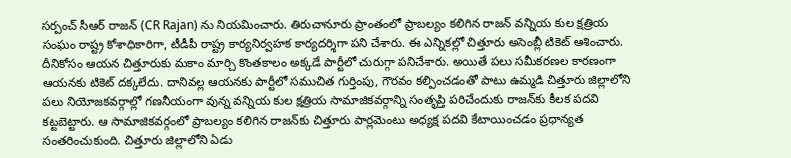సర్పంచ్‌ సీఆర్‌ రాజన్‌ (CR Rajan) ను నియమించారు. తిరుచానూరు ప్రాంతంలో ప్రాబల్యం కలిగిన రాజన్‌ వన్నియ కుల క్షత్రియ సంఘం రాష్ట్ర కోశాధికారిగా, టీడీపీ రాష్ట్ర కార్యనిర్వహక కార్యదర్శిగా పని చేశారు. ఈ ఎన్నికల్లో చిత్తూరు అసెంబ్లీ టికెట్‌ ఆశించారు. దీనికోసం ఆయన చిత్తూరుకు మకాం మార్చి కొంతకాలం అక్కడే పార్టీలో చురుగ్గా పనిచేశారు. అయితే పలు సమీకరణల కారణంగా ఆయనకు టికెట్‌ దక్కలేదు. దానివల్ల ఆయనకు పార్టీలో సముచిత గుర్తింపు, గౌరవం కల్పించడంతో పాటు ఉమ్మడి చిత్తూరు జిల్లాలోని పలు నియోజకవర్గాల్లో గణనీయంగా వున్న వన్నియ కుల క్షత్రియ సామాజికవర్గాన్ని సంతృప్తి పరిచేందుకు రాజన్‌కు కీలక పదవి కట్టబెట్టారు. ఆ సామాజికవర్గంలో ప్రాబల్యం కలిగిన రాజన్‌కు చిత్తూరు పార్లమెంటు అధ్యక్ష పదవి కేటాయించడం ప్రధాన్యత సంతరించుకుంది. చిత్తూరు జిల్లాలోని ఏడు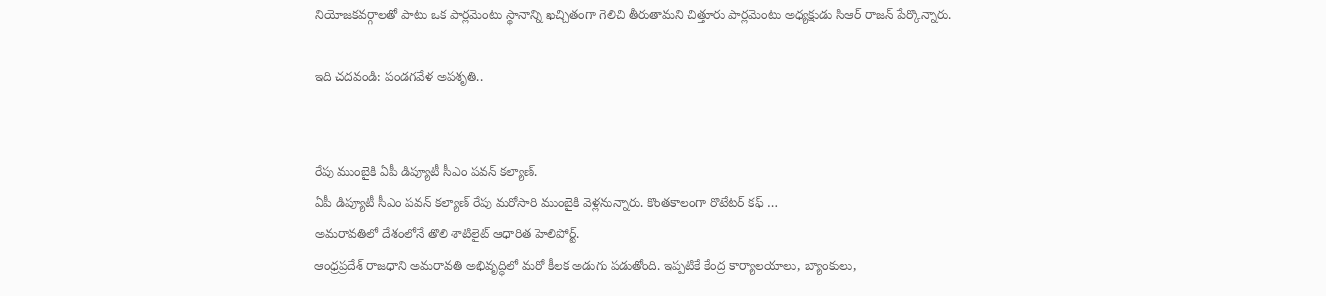నియోజకవర్గాలతో పాటు ఒక పార్లమెంటు స్థానాన్ని ఖచ్చితంగా గెలిచి తీరుతామని చిత్తూరు పార్లమెంటు అధ్యక్షుడు సిఆర్ రాజన్ పేర్కొన్నారు.

ఇది చదవండి: పండగవేళ అపశృతి..


రేపు ముంబైకి ఏపీ డిప్యూటీ సీఎం పవన్ కల్యాణ్‌.
ఏపీ డిప్యూటీ సీఎం పవన్‌ కల్యాణ్‌ రేపు మరోసారి ముంబైకి వెళ్లనున్నారు. కొంతకాలంగా రొటేటర్ కఫ్ …
అమరావతిలో దేశంలోనే తొలి శాటిలైట్ ఆధారిత హెలిపోర్ట్.
ఆంధ్రప్రదేశ్ రాజధాని అమరావతి అభివృద్ధిలో మరో కీలక అడుగు పడుతోంది. ఇప్పటికే కేంద్ర కార్యాలయాలు, బ్యాంకులు,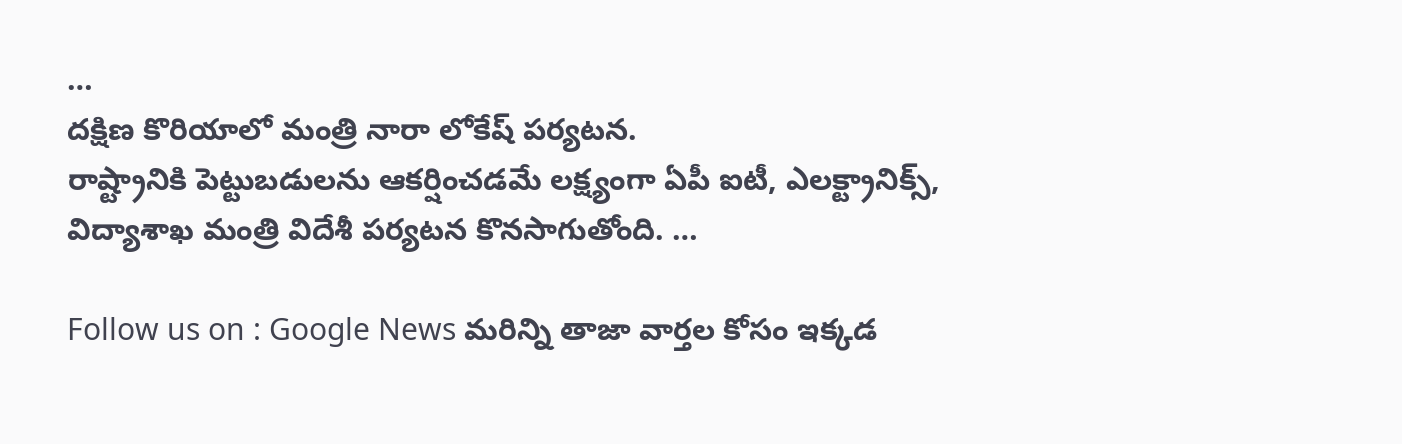…
దక్షిణ కొరియాలో మంత్రి నారా లోకేష్ పర్యటన.
రాష్ట్రానికి పెట్టుబడులను ఆకర్షించడమే లక్ష్యంగా ఏపీ ఐటీ, ఎలక్ట్రానిక్స్, విద్యాశాఖ మంత్రి విదేశీ పర్యటన కొనసాగుతోంది. …

Follow us on : Google News మరిన్ని తాజా వార్తల కోసం ఇక్కడ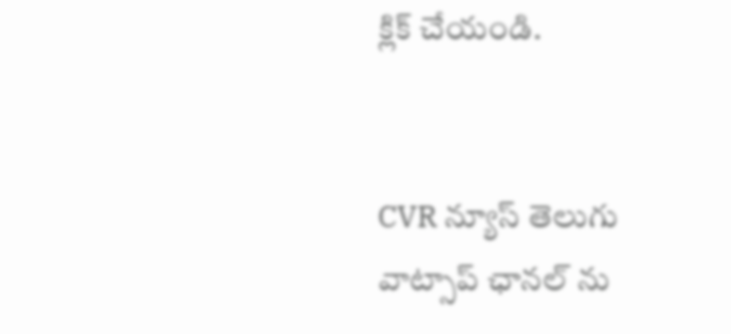క్లిక్ చేయండి.


CVR న్యూస్ తెలుగు వాట్సాప్ ఛానల్ ను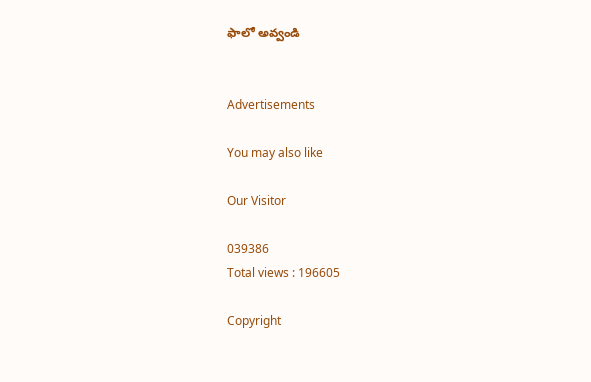ఫాలో అవ్వండి


Advertisements

You may also like

Our Visitor

039386
Total views : 196605

Copyright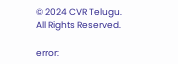© 2024 CVR Telugu. All Rights Reserved.

error: